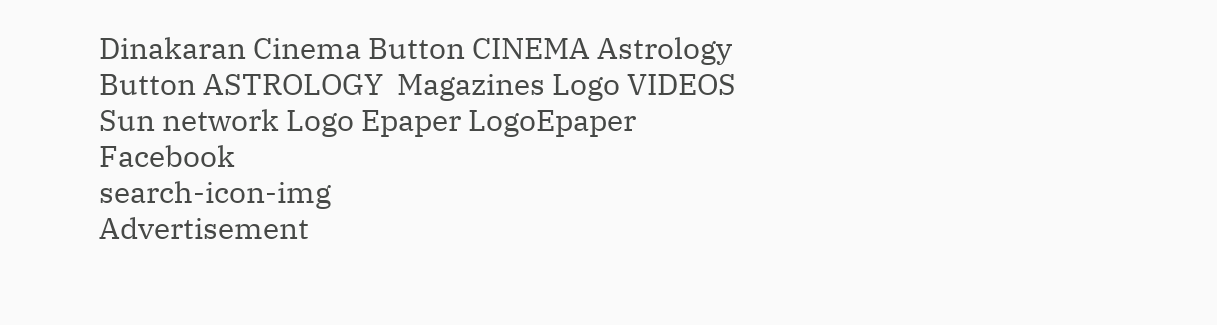Dinakaran Cinema Button CINEMA Astrology Button ASTROLOGY  Magazines Logo VIDEOS Sun network Logo Epaper LogoEpaper Facebook
search-icon-img
Advertisement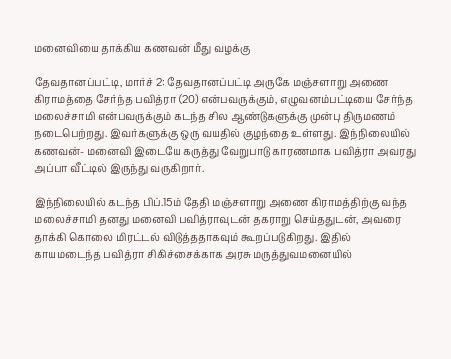மனைவியை தாக்கிய கணவன் மீது வழக்கு

தேவதானப்பட்டி, மார்ச் 2: தேவதானப்பட்டி அருகே மஞ்சளாறு அணை கிராமத்தை சேர்ந்த பவித்ரா (20) என்பவருக்கும், எழுவனம்பட்டியை சேர்ந்த மலைச்சாமி என்பவருக்கும் கடந்த சில ஆண்டுகளுக்கு முன்பு திருமணம் நடைபெற்றது. இவர்களுக்கு ஒரு வயதில் குழந்தை உள்ளது. இந்நிலையில் கணவன்- மனைவி இடையே கருத்து வேறுபாடு காரணமாக பவித்ரா அவரது அப்பா வீட்டில் இருந்து வருகிறார்.

இந்நிலையில் கடந்த பிப்.15ம் தேதி மஞ்சளாறு அணை கிராமத்திற்கு வந்த மலைச்சாமி தனது மனைவி பவித்ராவுடன் தகராறு செய்ததுடன், அவரை தாக்கி கொலை மிரட்டல் விடுத்ததாகவும் கூறப்படுகிறது. இதில் காயமடைந்த பவித்ரா சிகிச்சைக்காக அரசு மருத்துவமனையில்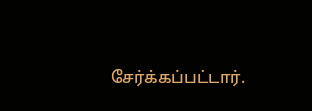சேர்க்கப்பட்டார்.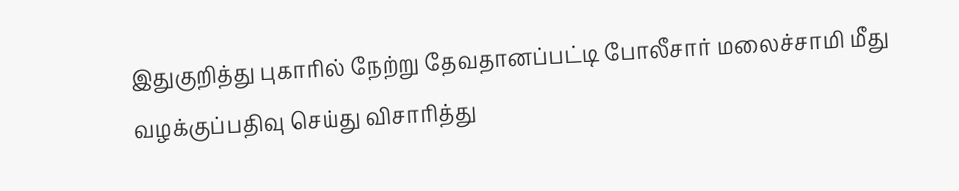இதுகுறித்து புகாரில் நேற்று தேவதானப்பட்டி போலீசார் மலைச்சாமி மீது வழக்குப்பதிவு செய்து விசாரித்து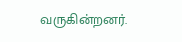வருகின்றனர்.